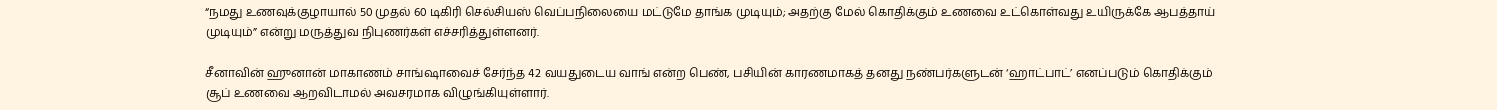“நமது உணவுக்குழாயால் 50 முதல் 60 டிகிரி செல்சியஸ் வெப்பநிலையை மட்டுமே தாங்க முடியும்; அதற்கு மேல் கொதிக்கும் உணவை உட்கொள்வது உயிருக்கே ஆபத்தாய் முடியும்” என்று மருத்துவ நிபுணர்கள் எச்சரித்துள்ளனர்.

சீனாவின் ஹுனான் மாகாணம் சாங்ஷாவைச் சேர்ந்த 42 வயதுடைய வாங் என்ற பெண், பசியின் காரணமாகத் தனது நண்பர்களுடன் ‘ஹாட்பாட்’ எனப்படும் கொதிக்கும் சூப் உணவை ஆறவிடாமல் அவசரமாக விழுங்கியுள்ளார்.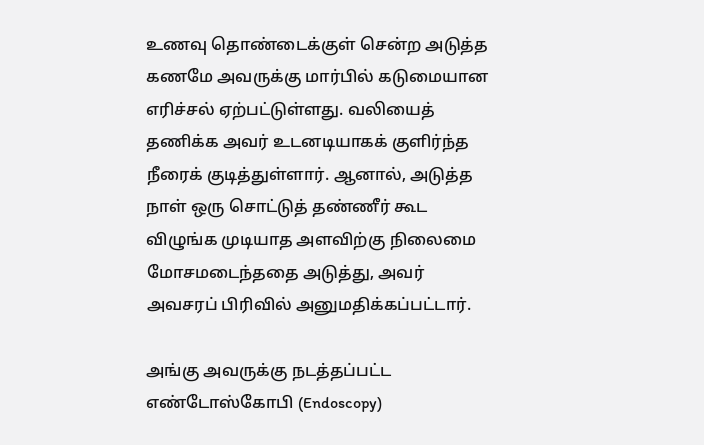உணவு தொண்டைக்குள் சென்ற அடுத்த கணமே அவருக்கு மார்பில் கடுமையான எரிச்சல் ஏற்பட்டுள்ளது. வலியைத் தணிக்க அவர் உடனடியாகக் குளிர்ந்த நீரைக் குடித்துள்ளார். ஆனால், அடுத்த நாள் ஒரு சொட்டுத் தண்ணீர் கூட விழுங்க முடியாத அளவிற்கு நிலைமை மோசமடைந்ததை அடுத்து, அவர் அவசரப் பிரிவில் அனுமதிக்கப்பட்டார்.

அங்கு அவருக்கு நடத்தப்பட்ட எண்டோஸ்கோபி (Endoscopy)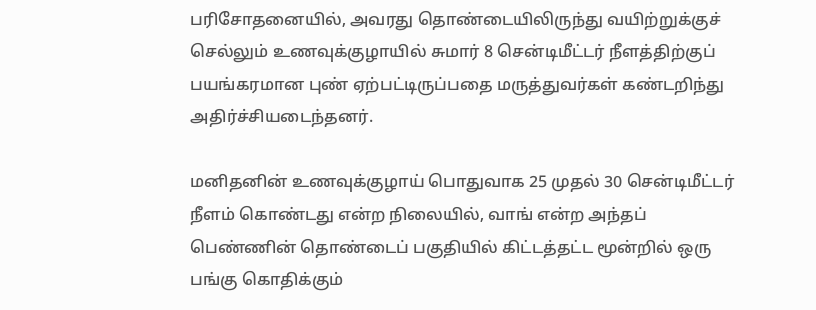பரிசோதனையில், அவரது தொண்டையிலிருந்து வயிற்றுக்குச் செல்லும் உணவுக்குழாயில் சுமார் 8 சென்டிமீட்டர் நீளத்திற்குப் பயங்கரமான புண் ஏற்பட்டிருப்பதை மருத்துவர்கள் கண்டறிந்து அதிர்ச்சியடைந்தனர்.

மனிதனின் உணவுக்குழாய் பொதுவாக 25 முதல் 30 சென்டிமீட்டர் நீளம் கொண்டது என்ற நிலையில், வாங் என்ற அந்தப் பெண்ணின் தொண்டைப் பகுதியில் கிட்டத்தட்ட மூன்றில் ஒரு பங்கு கொதிக்கும்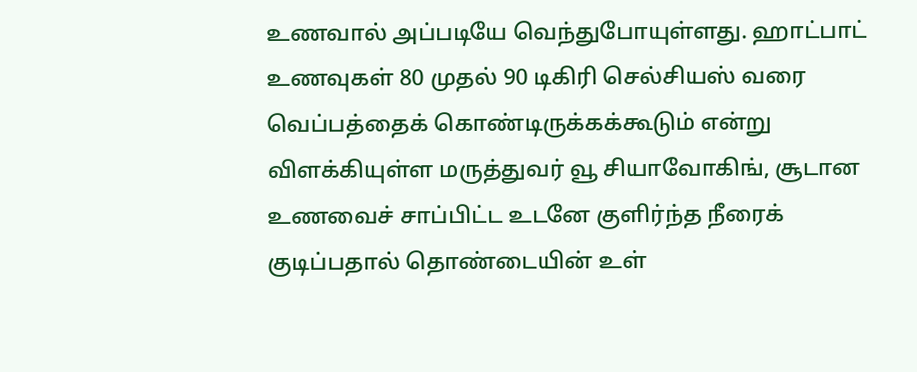உணவால் அப்படியே வெந்துபோயுள்ளது. ஹாட்பாட் உணவுகள் 80 முதல் 90 டிகிரி செல்சியஸ் வரை வெப்பத்தைக் கொண்டிருக்கக்கூடும் என்று விளக்கியுள்ள மருத்துவர் வூ சியாவோகிங், சூடான உணவைச் சாப்பிட்ட உடனே குளிர்ந்த நீரைக் குடிப்பதால் தொண்டையின் உள்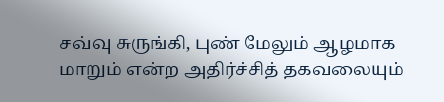சவ்வு சுருங்கி, புண் மேலும் ஆழமாக மாறும் என்ற அதிர்ச்சித் தகவலையும்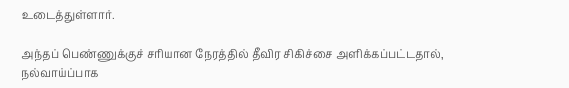உடைத்துள்ளார்.

அந்தப் பெண்ணுக்குச் சரியான நேரத்தில் தீவிர சிகிச்சை அளிக்கப்பட்டதால், நல்வாய்ப்பாக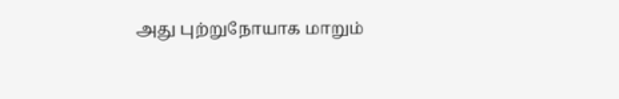அது புற்றுநோயாக மாறும்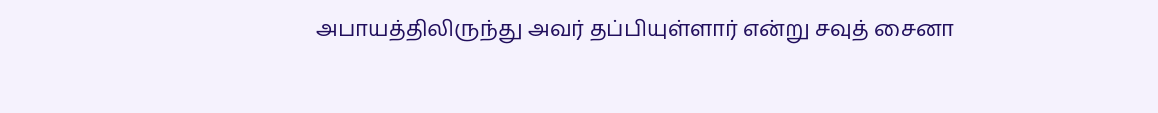அபாயத்திலிருந்து அவர் தப்பியுள்ளார் என்று சவுத் சைனா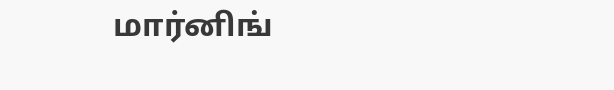மார்னிங்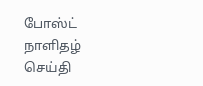போஸ்ட் நாளிதழ் செய்தி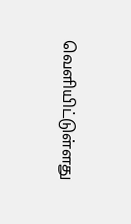வெளியிட்டுள்ளது